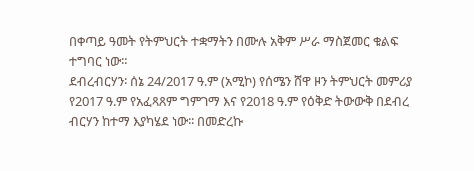በቀጣይ ዓመት የትምህርት ተቋማትን በሙሉ አቅም ሥራ ማስጀመር ቁልፍ ተግባር ነው።
ደብረብርሃን፡ ሰኔ 24/2017 ዓ.ም (አሚኮ) የሰሜን ሸዋ ዞን ትምህርት መምሪያ የ2017 ዓ.ም የአፈጻጸም ግምገማ እና የ2018 ዓ.ም የዕቅድ ትውውቅ በደብረ ብርሃን ከተማ እያካሄደ ነው፡፡ በመድረኩ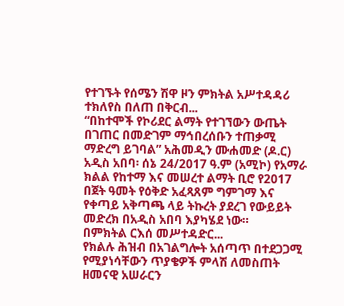የተገኙት የሰሜን ሽዋ ዞን ምክትል አሥተዳዳሪ ተክለየስ በለጠ በቅርብ...
“በከተሞች የኮሪደር ልማት የተገኘውን ውጤት በገጠር በመድገም ማኅበረሰቡን ተጠቃሚ ማድረግ ይገባል” አሕመዲን ሙሐመድ (ዶ.ር)
አዲስ አበባ፡ ሰኔ 24/2017 ዓ.ም (አሚኮ) የአማራ ክልል የከተማ እና መሠረተ ልማት ቢሮ የ2017 በጀት ዓመት የዕቅድ አፈጻጸም ግምገማ እና የቀጣይ አቅጣጫ ላይ ትኩረት ያደረገ የውይይት መድረክ በአዲስ አበባ እያካሄደ ነው።
በምክትል ርእሰ መሥተዳድር...
የክልሉ ሕዝብ በአገልግሎት አሰጣጥ በተደጋጋሚ የሚያነሳቸውን ጥያቄዎች ምላሽ ለመስጠት ዘመናዊ አሠራርን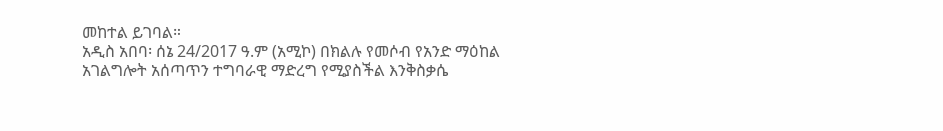መከተል ይገባል።
አዲስ አበባ፡ ሰኔ 24/2017 ዓ.ም (አሚኮ) በክልሉ የመሶብ የአንድ ማዕከል አገልግሎት አሰጣጥን ተግባራዊ ማድረግ የሚያስችል እንቅስቃሴ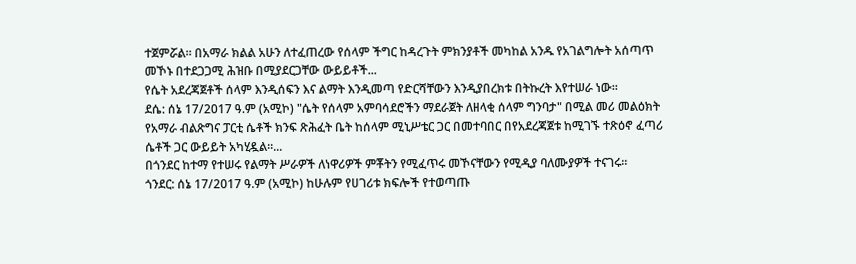ተጀምሯል። በአማራ ክልል አሁን ለተፈጠረው የሰላም ችግር ከዳረጉት ምክንያቶች መካከል አንዱ የአገልግሎት አሰጣጥ መኾኑ በተደጋጋሚ ሕዝቡ በሚያደርጋቸው ውይይቶች...
የሴት አደረጃጀቶች ሰላም እንዲሰፍን እና ልማት እንዲመጣ የድርሻቸውን እንዲያበረክቱ በትኩረት እየተሠራ ነው።
ደሴ: ሰኔ 17/2017 ዓ.ም (አሚኮ) "ሴት የሰላም አምባሳደሮችን ማደራጀት ለዘላቂ ሰላም ግንባታ" በሚል መሪ መልዕክት የአማራ ብልጽግና ፓርቲ ሴቶች ክንፍ ጽሕፈት ቤት ከሰላም ሚኒሥቴር ጋር በመተባበር በየአደረጃጀቱ ከሚገኙ ተጽዕኖ ፈጣሪ ሴቶች ጋር ውይይት አካሂዷል።...
በጎንደር ከተማ የተሠሩ የልማት ሥራዎች ለነዋሪዎች ምቾትን የሚፈጥሩ መኾናቸውን የሚዲያ ባለሙያዎች ተናገሩ።
ጎንደር: ሰኔ 17/2017 ዓ.ም (አሚኮ) ከሁሉም የሀገሪቱ ክፍሎች የተወጣጡ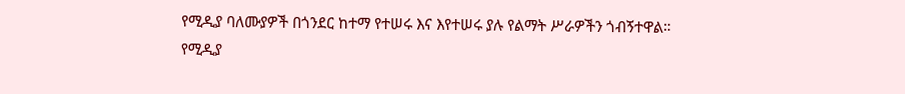የሚዲያ ባለሙያዎች በጎንደር ከተማ የተሠሩ እና እየተሠሩ ያሉ የልማት ሥራዎችን ጎብኝተዋል።
የሚዲያ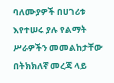ባለሙያዎች በሀገሪቱ እየተሠሩ ያሉ የልማት ሥራዎችን መመልከታቸው በትክክለኛ መረጃ ላይ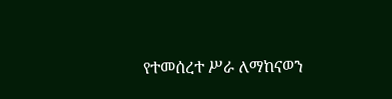የተመሰረተ ሥራ ለማከናወን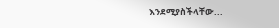እንደሚያስችላቸው...